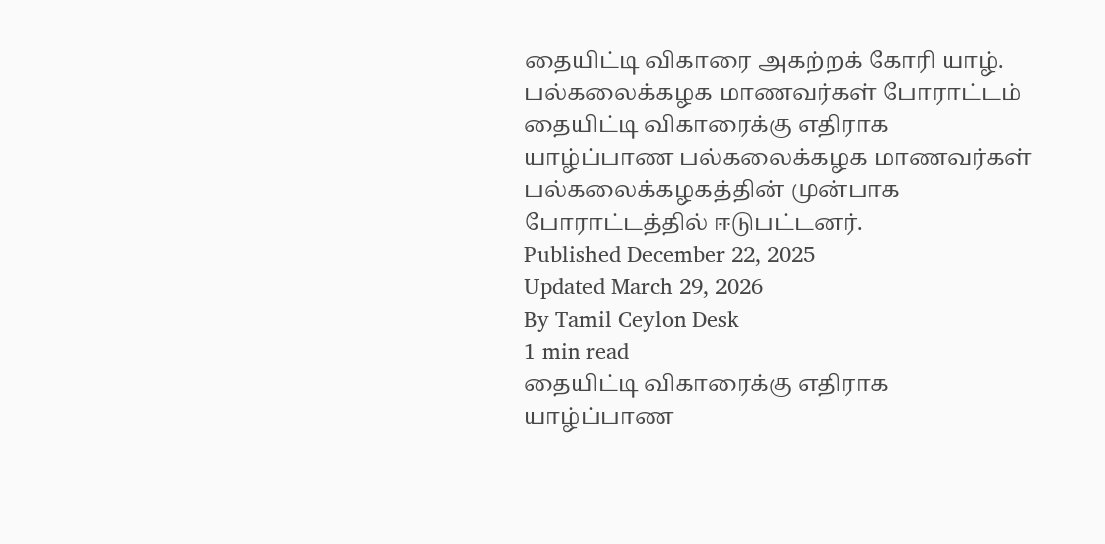தையிட்டி விகாரை அகற்றக் கோரி யாழ். பல்கலைக்கழக மாணவர்கள் போராட்டம்
தையிட்டி விகாரைக்கு எதிராக யாழ்ப்பாண பல்கலைக்கழக மாணவர்கள் பல்கலைக்கழகத்தின் முன்பாக போராட்டத்தில் ஈடுபட்டனர்.
Published December 22, 2025
Updated March 29, 2026
By Tamil Ceylon Desk
1 min read
தையிட்டி விகாரைக்கு எதிராக யாழ்ப்பாண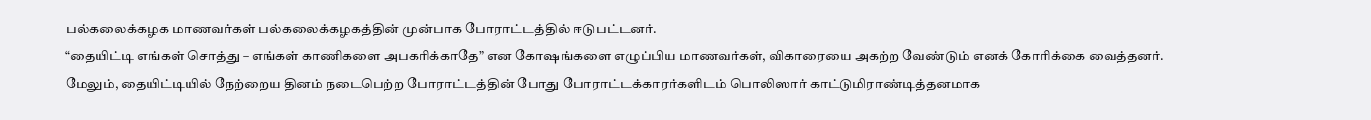பல்கலைக்கழக மாணவர்கள் பல்கலைக்கழகத்தின் முன்பாக போராட்டத்தில் ஈடுபட்டனர்.
“தையிட்டி எங்கள் சொத்து – எங்கள் காணிகளை அபகரிக்காதே” என கோஷங்களை எழுப்பிய மாணவர்கள், விகாரையை அகற்ற வேண்டும் எனக் கோரிக்கை வைத்தனர்.
மேலும், தையிட்டியில் நேற்றைய தினம் நடைபெற்ற போராட்டத்தின் போது போராட்டக்காரர்களிடம் பொலிஸார் காட்டுமிராண்டித்தனமாக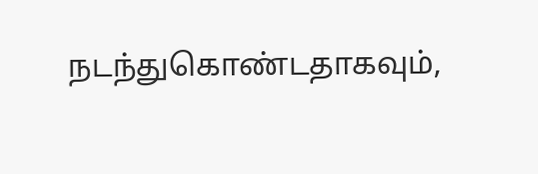நடந்துகொண்டதாகவும்,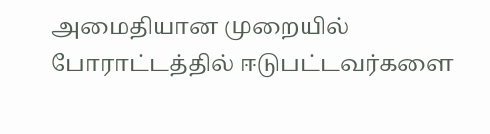அமைதியான முறையில் போராட்டத்தில் ஈடுபட்டவர்களை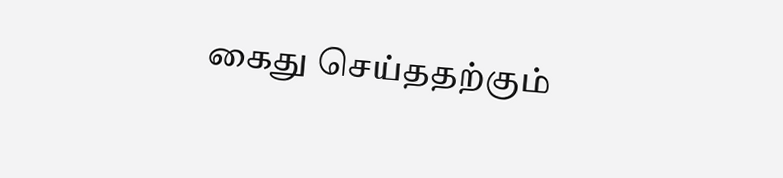கைது செய்ததற்கும்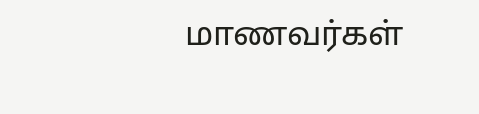மாணவர்கள்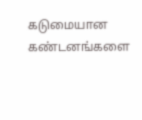கடுமையான கண்டனங்களை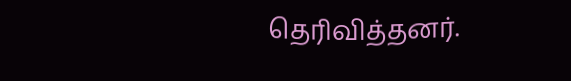தெரிவித்தனர்.